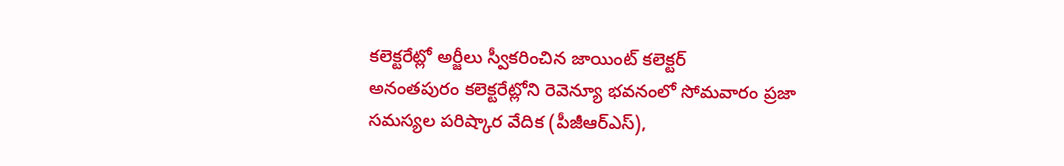కలెక్టరేట్లో అర్జీలు స్వీకరించిన జాయింట్ కలెక్టర్
అనంతపురం కలెక్టరేట్లోని రెవెన్యూ భవనంలో సోమవారం ప్రజా సమస్యల పరిష్కార వేదిక (పీజీఆర్ఎస్),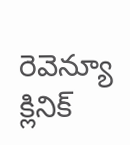రెవెన్యూ క్లినిక్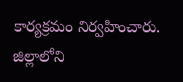కార్యక్రమం నిర్వహించారు. జిల్లాలోని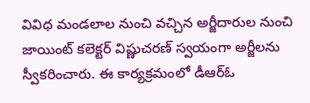వివిధ మండలాల నుంచి వచ్చిన అర్జీదారుల నుంచి జాయింట్ కలెక్టర్ విష్ణుచరణ్ స్వయంగా అర్జీలను స్వీకరించారు. ఈ కార్యక్రమంలో డీఆర్ఓ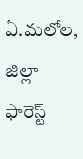ఏ.మలోల, జిల్లా ఫారెస్ట్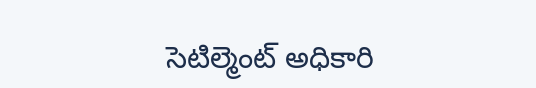సెటిల్మెంట్ అధికారి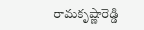రామకృష్ణారెడ్డి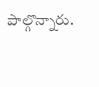పాల్గొన్నారు.